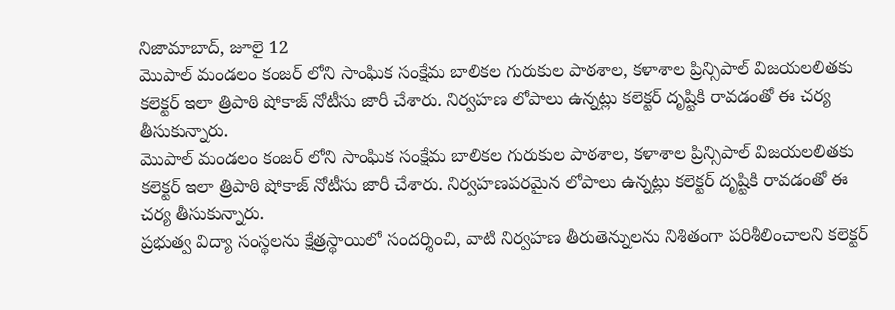నిజామాబాద్, జూలై 12
మొపాల్ మండలం కంజర్ లోని సాంఘిక సంక్షేమ బాలికల గురుకుల పాఠశాల, కళాశాల ప్రిన్సిపాల్ విజయలలితకు కలెక్టర్ ఇలా త్రిపాఠి షోకాజ్ నోటీసు జారీ చేశారు. నిర్వహణ లోపాలు ఉన్నట్లు కలెక్టర్ దృష్టికి రావడంతో ఈ చర్య తీసుకున్నారు.
మొపాల్ మండలం కంజర్ లోని సాంఘిక సంక్షేమ బాలికల గురుకుల పాఠశాల, కళాశాల ప్రిన్సిపాల్ విజయలలితకు కలెక్టర్ ఇలా త్రిపాఠి షోకాజ్ నోటీసు జారీ చేశారు. నిర్వహణపరమైన లోపాలు ఉన్నట్లు కలెక్టర్ దృష్టికి రావడంతో ఈ చర్య తీసుకున్నారు.
ప్రభుత్వ విద్యా సంస్థలను క్షేత్రస్థాయిలో సందర్శించి, వాటి నిర్వహణ తీరుతెన్నులను నిశితంగా పరిశీలించాలని కలెక్టర్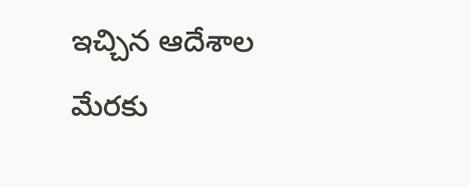ఇచ్చిన ఆదేశాల మేరకు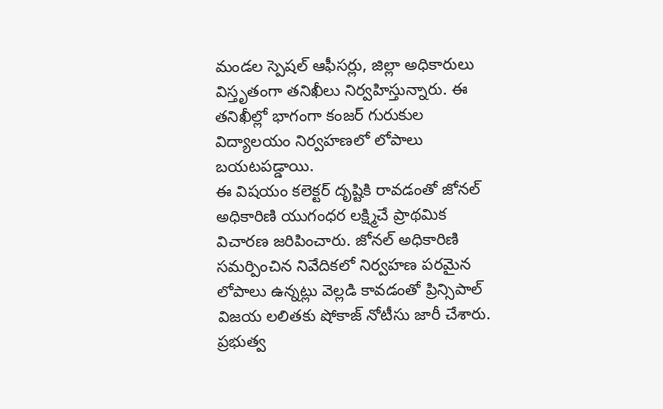మండల స్పెషల్ ఆఫీసర్లు, జిల్లా అధికారులు విస్తృతంగా తనిఖీలు నిర్వహిస్తున్నారు. ఈ తనిఖీల్లో భాగంగా కంజర్ గురుకుల విద్యాలయం నిర్వహణలో లోపాలు బయటపడ్డాయి.
ఈ విషయం కలెక్టర్ దృష్టికి రావడంతో జోనల్ అధికారిణి యుగంధర లక్ష్మిచే ప్రాథమిక విచారణ జరిపించారు. జోనల్ అధికారిణి సమర్పించిన నివేదికలో నిర్వహణ పరమైన లోపాలు ఉన్నట్లు వెల్లడి కావడంతో ప్రిన్సిపాల్ విజయ లలితకు షోకాజ్ నోటీసు జారీ చేశారు.
ప్రభుత్వ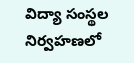విద్యా సంస్థల నిర్వహణలో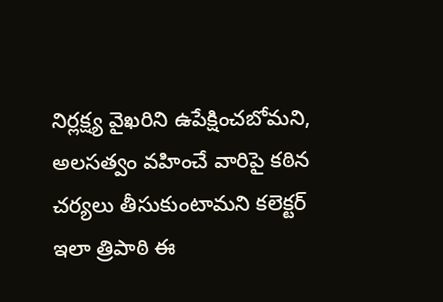నిర్లక్ష్య వైఖరిని ఉపేక్షించబోమని, అలసత్వం వహించే వారిపై కఠిన చర్యలు తీసుకుంటామని కలెక్టర్ ఇలా త్రిపాఠి ఈ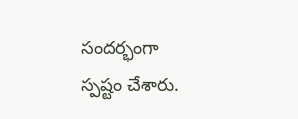సందర్భంగా స్పష్టం చేశారు.